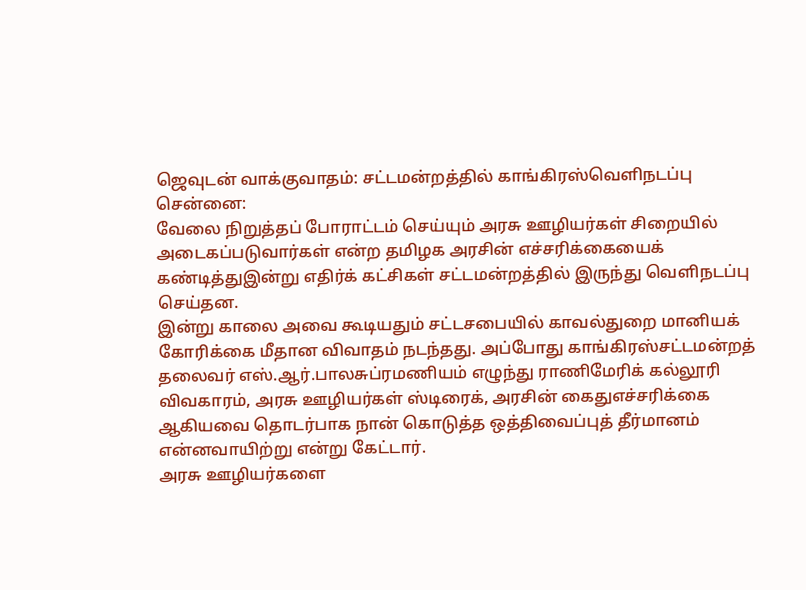ஜெவுடன் வாக்குவாதம்: சட்டமன்றத்தில் காங்கிரஸ்வெளிநடப்பு
சென்னை:
வேலை நிறுத்தப் போராட்டம் செய்யும் அரசு ஊழியர்கள் சிறையில் அடைகப்படுவார்கள் என்ற தமிழக அரசின் எச்சரிக்கையைக் கண்டித்துஇன்று எதிர்க் கட்சிகள் சட்டமன்றத்தில் இருந்து வெளிநடப்பு செய்தன.
இன்று காலை அவை கூடியதும் சட்டசபையில் காவல்துறை மானியக் கோரிக்கை மீதான விவாதம் நடந்தது. அப்போது காங்கிரஸ்சட்டமன்றத் தலைவர் எஸ்.ஆர்.பாலசுப்ரமணியம் எழுந்து ராணிமேரிக் கல்லூரி விவகாரம், அரசு ஊழியர்கள் ஸ்டிரைக், அரசின் கைதுஎச்சரிக்கை ஆகியவை தொடர்பாக நான் கொடுத்த ஒத்திவைப்புத் தீர்மானம் என்னவாயிற்று என்று கேட்டார்.
அரசு ஊழியர்களை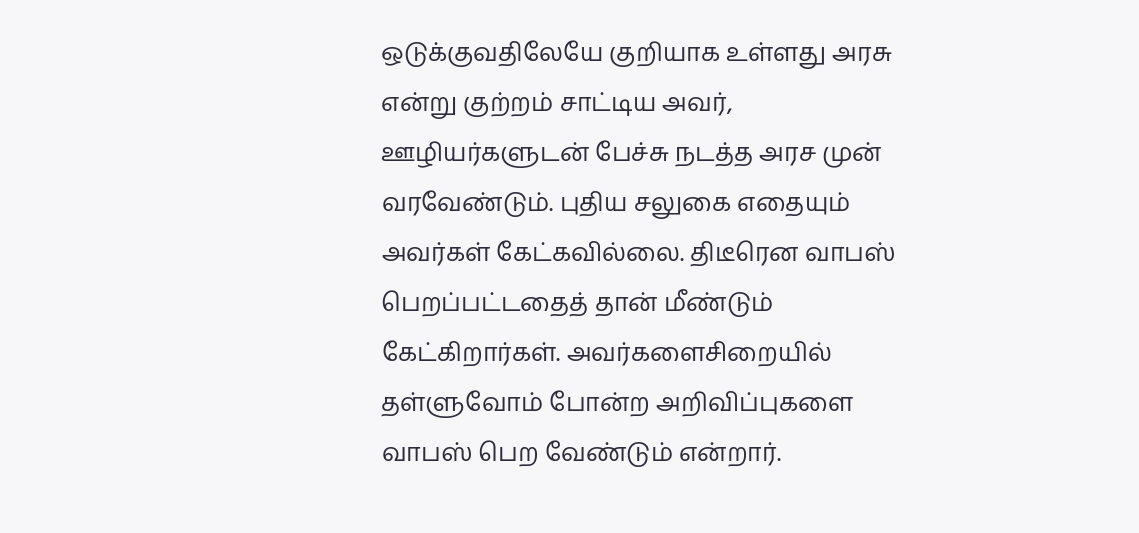ஒடுக்குவதிலேயே குறியாக உள்ளது அரசு என்று குற்றம் சாட்டிய அவர், ஊழியர்களுடன் பேச்சு நடத்த அரச முன் வரவேண்டும். புதிய சலுகை எதையும் அவர்கள் கேட்கவில்லை. திடீரென வாபஸ் பெறப்பட்டதைத் தான் மீண்டும் கேட்கிறார்கள். அவர்களைசிறையில் தள்ளுவோம் போன்ற அறிவிப்புகளை வாபஸ் பெற வேண்டும் என்றார்.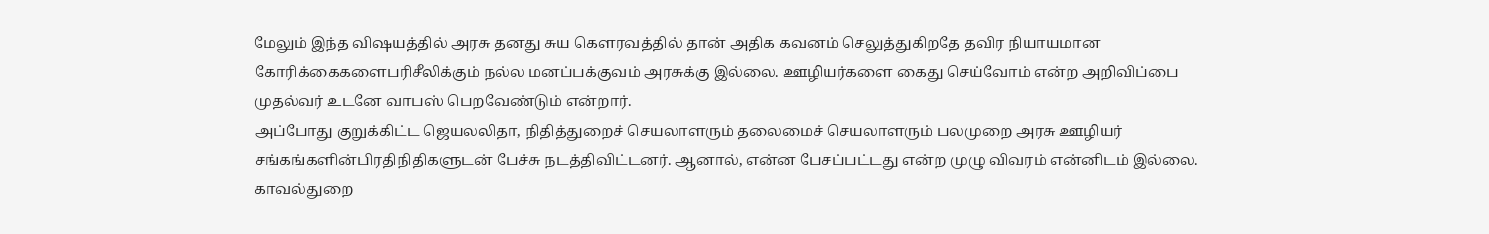மேலும் இந்த விஷயத்தில் அரசு தனது சுய கெளரவத்தில் தான் அதிக கவனம் செலுத்துகிறதே தவிர நியாயமான கோரிக்கைகளைபரிசீலிக்கும் நல்ல மனப்பக்குவம் அரசுக்கு இல்லை. ஊழியர்களை கைது செய்வோம் என்ற அறிவிப்பை முதல்வர் உடனே வாபஸ் பெறவேண்டும் என்றார்.
அப்போது குறுக்கிட்ட ஜெயலலிதா, நிதித்துறைச் செயலாளரும் தலைமைச் செயலாளரும் பலமுறை அரசு ஊழியர் சங்கங்களின்பிரதிநிதிகளுடன் பேச்சு நடத்திவிட்டனர். ஆனால், என்ன பேசப்பட்டது என்ற முழு விவரம் என்னிடம் இல்லை. காவல்துறை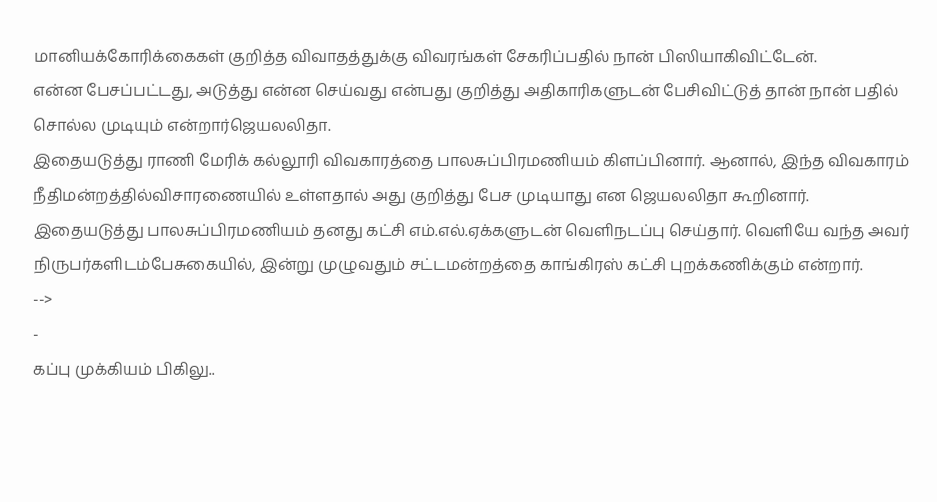மானியக்கோரிக்கைகள் குறித்த விவாதத்துக்கு விவரங்கள் சேகரிப்பதில் நான் பிஸியாகிவிட்டேன்.
என்ன பேசப்பட்டது, அடுத்து என்ன செய்வது என்பது குறித்து அதிகாரிகளுடன் பேசிவிட்டுத் தான் நான் பதில் சொல்ல முடியும் என்றார்ஜெயலலிதா.
இதையடுத்து ராணி மேரிக் கல்லூரி விவகாரத்தை பாலசுப்பிரமணியம் கிளப்பினார். ஆனால், இந்த விவகாரம் நீதிமன்றத்தில்விசாரணையில் உள்ளதால் அது குறித்து பேச முடியாது என ஜெயலலிதா கூறினார்.
இதையடுத்து பாலசுப்பிரமணியம் தனது கட்சி எம்.எல்.ஏக்களுடன் வெளிநடப்பு செய்தார். வெளியே வந்த அவர் நிருபர்களிடம்பேசுகையில், இன்று முழுவதும் சட்டமன்றத்தை காங்கிரஸ் கட்சி புறக்கணிக்கும் என்றார்.
-->
-
கப்பு முக்கியம் பிகிலு..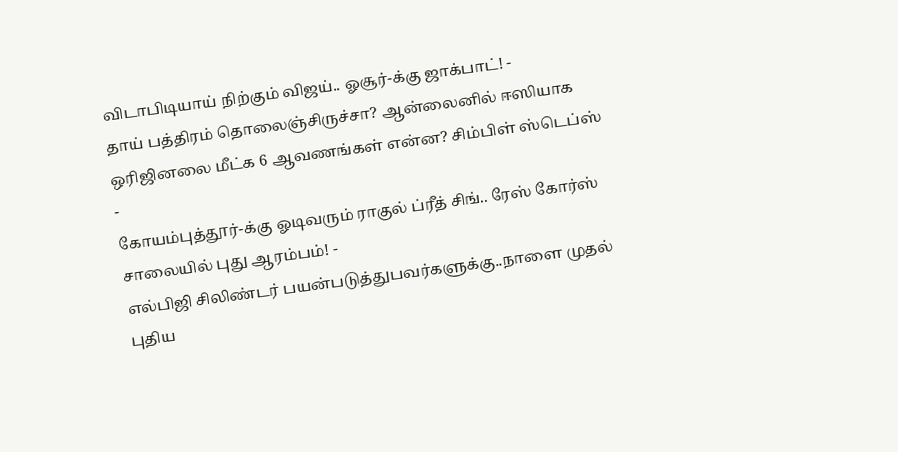விடாபிடியாய் நிற்கும் விஜய்.. ஓசூர்-க்கு ஜாக்பாட்! -
தாய் பத்திரம் தொலைஞ்சிருச்சா? ஆன்லைனில் ஈஸியாக ஒரிஜினலை மீட்க 6 ஆவணங்கள் என்ன? சிம்பிள் ஸ்டெப்ஸ் -
கோயம்புத்தூர்-க்கு ஓடிவரும் ராகுல் ப்ரீத் சிங்.. ரேஸ் கோர்ஸ் சாலையில் புது ஆரம்பம்! -
எல்பிஜி சிலிண்டர் பயன்படுத்துபவர்களுக்கு..நாளை முதல் புதிய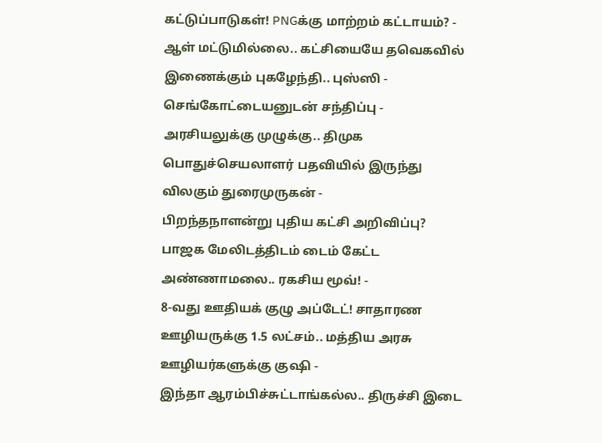கட்டுப்பாடுகள்! PNGக்கு மாற்றம் கட்டாயம்? -
ஆள் மட்டுமில்லை.. கட்சியையே தவெகவில் இணைக்கும் புகழேந்தி.. புஸ்ஸி - செங்கோட்டையனுடன் சந்திப்பு -
அரசியலுக்கு முழுக்கு.. திமுக பொதுச்செயலாளர் பதவியில் இருந்து விலகும் துரைமுருகன் -
பிறந்தநாளன்று புதிய கட்சி அறிவிப்பு? பாஜக மேலிடத்திடம் டைம் கேட்ட அண்ணாமலை.. ரகசிய மூவ்! -
8-வது ஊதியக் குழு அப்டேட்! சாதாரண ஊழியருக்கு 1.5 லட்சம்.. மத்திய அரசு ஊழியர்களுக்கு குஷி -
இந்தா ஆரம்பிச்சுட்டாங்கல்ல.. திருச்சி இடை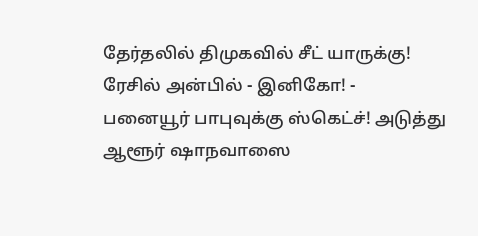தேர்தலில் திமுகவில் சீட் யாருக்கு! ரேசில் அன்பில் - இனிகோ! -
பனையூர் பாபுவுக்கு ஸ்கெட்ச்! அடுத்து ஆளூர் ஷாநவாஸை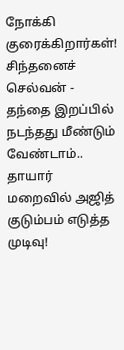நோக்கி குரைக்கிறார்கள்! சிந்தனைச் செல்வன் -
தந்தை இறப்பில் நடந்தது மீண்டும் வேண்டாம்.. தாயார் மறைவில் அஜித் குடும்பம் எடுத்த முடிவு!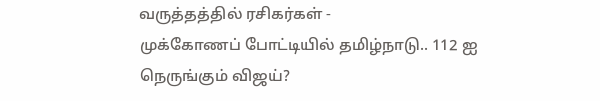வருத்தத்தில் ரசிகர்கள் -
முக்கோணப் போட்டியில் தமிழ்நாடு.. 112 ஐ நெருங்கும் விஜய்?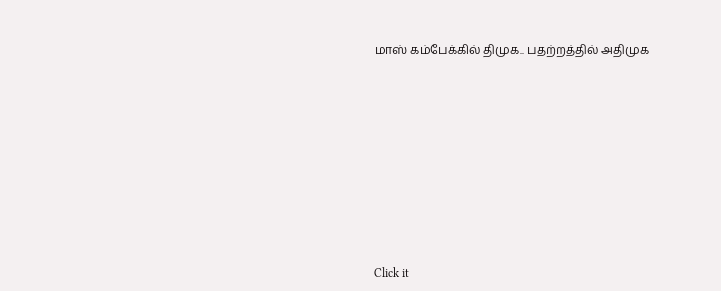மாஸ் கம்பேக்கில் திமுக.. பதற்றத்தில் அதிமுக












Click it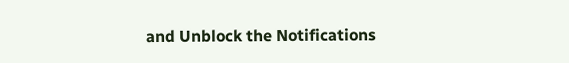and Unblock the Notifications